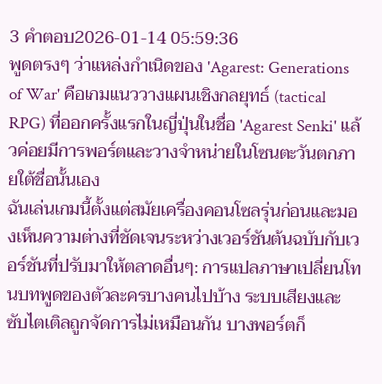3 คำตอบ2026-01-14 05:59:36
พูดตรงๆ ว่าแหล่งกำเนิดของ 'Agarest: Generations of War' คือเกมแนววางแผนเชิงกลยุทธ์ (tactical RPG) ที่ออกครั้งแรกในญี่ปุ่นในชื่อ 'Agarest Senki' แล้วค่อยมีการพอร์ตและวางจำหน่ายในโซนตะวันตกภายใต้ชื่อนั้นเอง
ฉันเล่นเกมนี้ตั้งแต่สมัยเครื่องคอนโซลรุ่นก่อนและมองเห็นความต่างที่ชัดเจนระหว่างเวอร์ชันต้นฉบับกับเวอร์ชันที่ปรับมาให้ตลาดอื่นๆ: การแปลภาษาเปลี่ยนโทนบทพูดของตัวละครบางคนไปบ้าง ระบบเสียงและซับไตเติลถูกจัดการไม่เหมือนกัน บางพอร์ตก็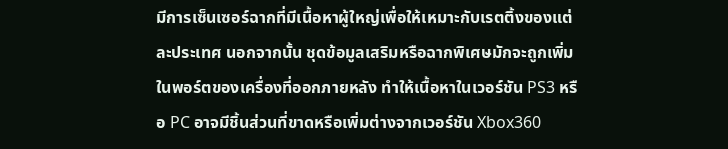มีการเซ็นเซอร์ฉากที่มีเนื้อหาผู้ใหญ่เพื่อให้เหมาะกับเรตติ้งของแต่ละประเทศ นอกจากนั้น ชุดข้อมูลเสริมหรือฉากพิเศษมักจะถูกเพิ่มในพอร์ตของเครื่องที่ออกภายหลัง ทำให้เนื้อหาในเวอร์ชัน PS3 หรือ PC อาจมีชิ้นส่วนที่ขาดหรือเพิ่มต่างจากเวอร์ชัน Xbox360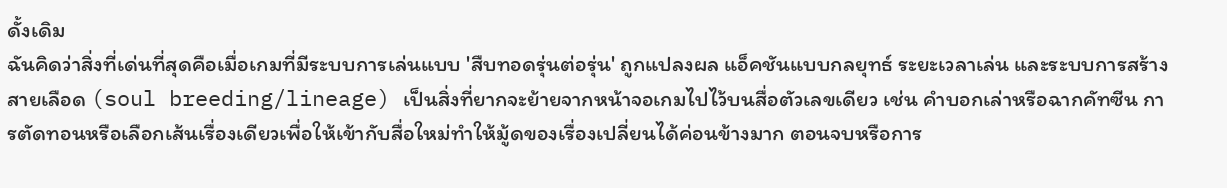ดั้งเดิม
ฉันคิดว่าสิ่งที่เด่นที่สุดคือเมื่อเกมที่มีระบบการเล่นแบบ 'สืบทอดรุ่นต่อรุ่น' ถูกแปลงผล แอ็คชันแบบกลยุทธ์ ระยะเวลาเล่น และระบบการสร้างสายเลือด (soul breeding/lineage) เป็นสิ่งที่ยากจะย้ายจากหน้าจอเกมไปไว้บนสื่อตัวเลขเดียว เช่น คำบอกเล่าหรือฉากคัทซีน การตัดทอนหรือเลือกเส้นเรื่องเดียวเพื่อให้เข้ากับสื่อใหม่ทำให้มู้ดของเรื่องเปลี่ยนได้ค่อนข้างมาก ตอนจบหรือการ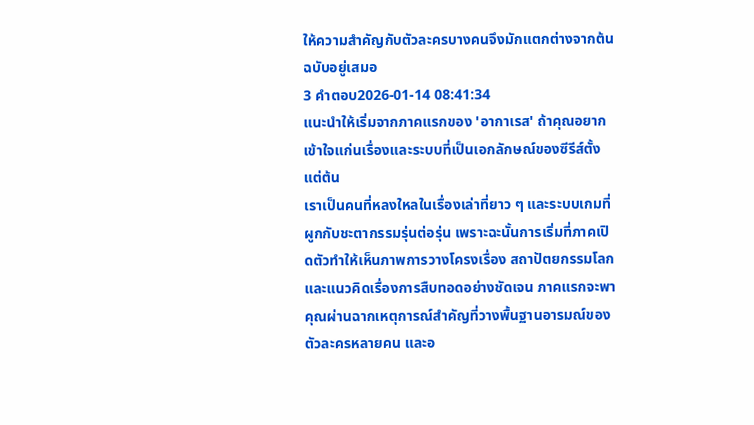ให้ความสำคัญกับตัวละครบางคนจึงมักแตกต่างจากต้นฉบับอยู่เสมอ
3 คำตอบ2026-01-14 08:41:34
แนะนำให้เริ่มจากภาคแรกของ 'อากาเรส' ถ้าคุณอยากเข้าใจแก่นเรื่องและระบบที่เป็นเอกลักษณ์ของซีรีส์ตั้งแต่ต้น
เราเป็นคนที่หลงใหลในเรื่องเล่าที่ยาว ๆ และระบบเกมที่ผูกกับชะตากรรมรุ่นต่อรุ่น เพราะฉะนั้นการเริ่มที่ภาคเปิดตัวทำให้เห็นภาพการวางโครงเรื่อง สถาปัตยกรรมโลก และแนวคิดเรื่องการสืบทอดอย่างชัดเจน ภาคแรกจะพาคุณผ่านฉากเหตุการณ์สำคัญที่วางพื้นฐานอารมณ์ของตัวละครหลายคน และอ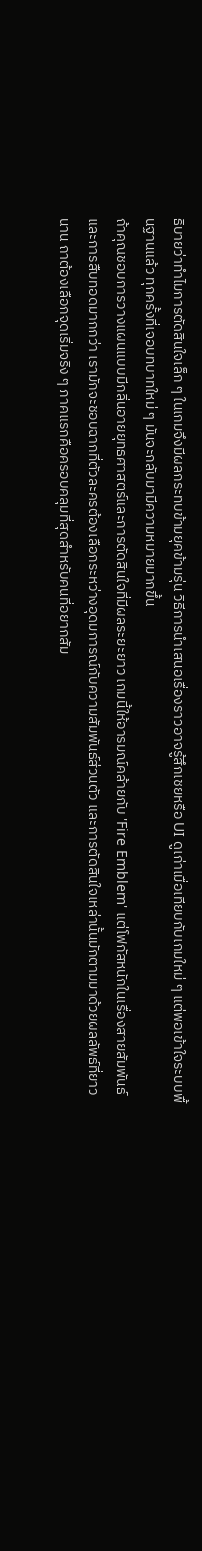ธิบายว่าทำไมการตัดสินใจเล็ก ๆ ในเกมจึงมีผลกระทบข้ามยุคข้ามรุ่น วิธีการนำเสนอเรื่องราวอาจรู้สึกเชยหรือ UI ดูเก่าเมื่อเทียบกับเกมใหม่ ๆ แต่พอเข้าใจระบบพื้นฐานแล้ว ทุกครั้งที่เจอบทบาทใหม่ ๆ มันจะกลับมามีความหมายมากขึ้น
ถ้าคุณชอบการวางแผนแบบมีกลิ่นอายยุทธศาสตร์และการตัดสินใจที่มีผลระยะยาว เกมนี้ให้อารมณ์คล้ายกับ 'Fire Emblem' แต่โฟกัสหนักในเรื่องสายสัมพันธ์และการสืบทอดมากกว่า เรามักจะชอบฉากที่ตัวละครต้องเลือกระหว่างอุดมการณ์กับความสัมพันธ์ส่วนตัว และการตัดสินใจเหล่านั้นมักตามมาด้วยผลลัพธ์ที่ยาวนาน ถาต้องเลือกจุดเริ่มจริง ๆ ภาคแรกคือครอบคลุมที่สุดสำหรับคนที่อยากสัม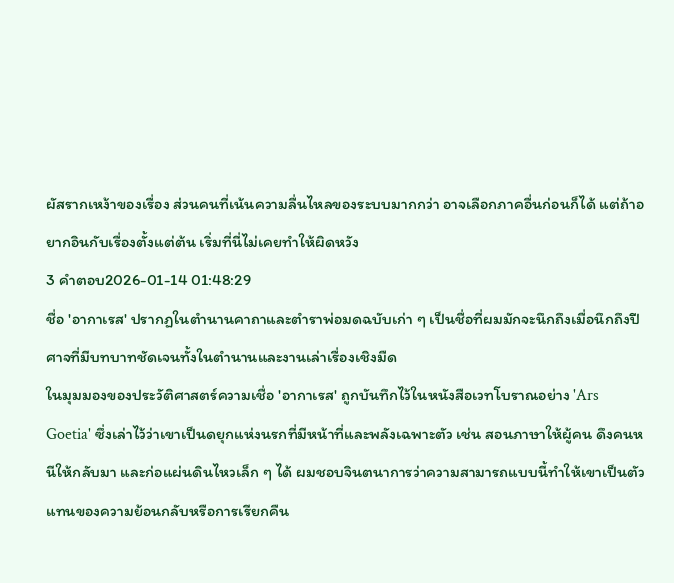ผัสรากเหง้าของเรื่อง ส่วนคนที่เน้นความลื่นไหลของระบบมากกว่า อาจเลือกภาคอื่นก่อนก็ได้ แต่ถ้าอยากอินกับเรื่องตั้งแต่ต้น เริ่มที่นี่ไม่เคยทำให้ผิดหวัง
3 คำตอบ2026-01-14 01:48:29
ชื่อ 'อากาเรส' ปรากฏในตำนานคาถาและตำราพ่อมดฉบับเก่า ๆ เป็นชื่อที่ผมมักจะนึกถึงเมื่อนึกถึงปีศาจที่มีบทบาทชัดเจนทั้งในตำนานและงานเล่าเรื่องเชิงมืด
ในมุมมองของประวัติศาสตร์ความเชื่อ 'อากาเรส' ถูกบันทึกไว้ในหนังสือเวทโบราณอย่าง 'Ars Goetia' ซึ่งเล่าไว้ว่าเขาเป็นดยุกแห่งนรกที่มีหน้าที่และพลังเฉพาะตัว เช่น สอนภาษาให้ผู้คน ดึงคนหนีให้กลับมา และก่อแผ่นดินไหวเล็ก ๆ ได้ ผมชอบจินตนาการว่าความสามารถแบบนี้ทำให้เขาเป็นตัวแทนของความย้อนกลับหรือการเรียกคืน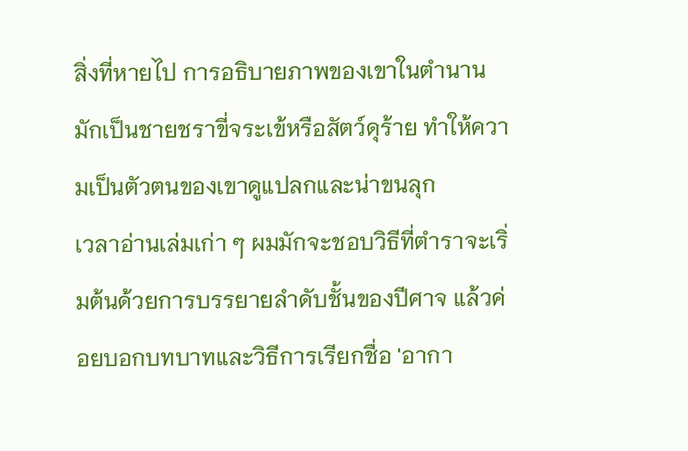สิ่งที่หายไป การอธิบายภาพของเขาในตำนานมักเป็นชายชราขี่จระเข้หรือสัตว์ดุร้าย ทำให้ความเป็นตัวตนของเขาดูแปลกและน่าขนลุก
เวลาอ่านเล่มเก่า ๆ ผมมักจะชอบวิธีที่ตำราจะเริ่มต้นด้วยการบรรยายลำดับชั้นของปีศาจ แล้วค่อยบอกบทบาทและวิธีการเรียกชื่อ 'อากา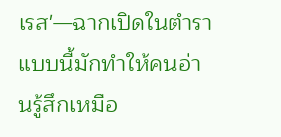เรส'—ฉากเปิดในตำราแบบนี้มักทำให้คนอ่านรู้สึกเหมือ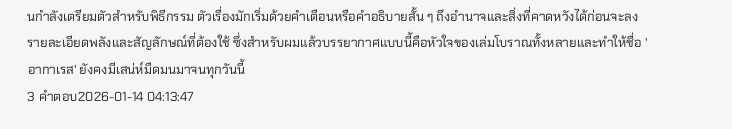นกำลังเตรียมตัวสำหรับพิธีกรรม ตัวเรื่องมักเริ่มด้วยคำเตือนหรือคำอธิบายสั้น ๆ ถึงอำนาจและสิ่งที่คาดหวังได้ก่อนจะลงรายละเอียดพลังและสัญลักษณ์ที่ต้องใช้ ซึ่งสำหรับผมแล้วบรรยากาศแบบนี้คือหัวใจของเล่มโบราณทั้งหลายและทำให้ชื่อ 'อากาเรส' ยังคงมีเสน่ห์มืดมนมาจนทุกวันนี้
3 คำตอบ2026-01-14 04:13:47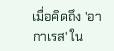เมื่อคิดถึง 'อากาเรส' ใน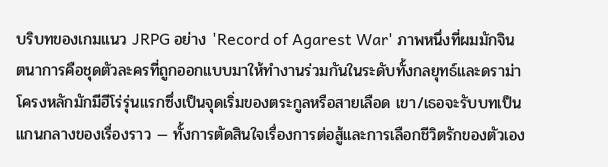บริบทของเกมแนว JRPG อย่าง 'Record of Agarest War' ภาพหนึ่งที่ผมมักจินตนาการคือชุดตัวละครที่ถูกออกแบบมาให้ทำงานร่วมกันในระดับทั้งกลยุทธ์และดราม่า
โครงหลักมักมีฮีโร่รุ่นแรกซึ่งเป็นจุดเริ่มของตระกูลหรือสายเลือด เขา/เธอจะรับบทเป็นแกนกลางของเรื่องราว — ทั้งการตัดสินใจเรื่องการต่อสู้และการเลือกชีวิตรักของตัวเอง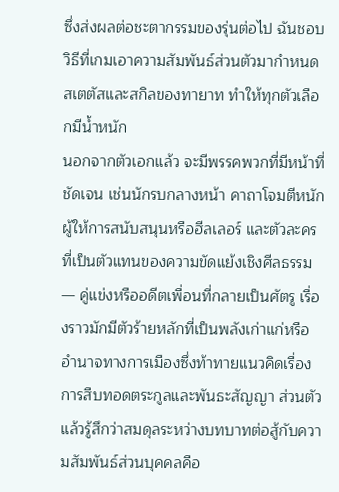ซึ่งส่งผลต่อชะตากรรมของรุ่นต่อไป ฉันชอบวิธีที่เกมเอาความสัมพันธ์ส่วนตัวมากำหนดสเตตัสและสกิลของทายาท ทำให้ทุกตัวเลือกมีน้ำหนัก
นอกจากตัวเอกแล้ว จะมีพรรคพวกที่มีหน้าที่ชัดเจน เช่นนักรบกลางหน้า คาถาโจมตีหนัก ผู้ให้การสนับสนุนหรือฮีลเลอร์ และตัวละครที่เป็นตัวแทนของความขัดแย้งเชิงศีลธรรม — คู่แข่งหรืออดีตเพื่อนที่กลายเป็นศัตรู เรื่องราวมักมีตัวร้ายหลักที่เป็นพลังเก่าแก่หรืออำนาจทางการเมืองซึ่งท้าทายแนวคิดเรื่องการสืบทอดตระกูลและพันธะสัญญา ส่วนตัวแล้วรู้สึกว่าสมดุลระหว่างบทบาทต่อสู้กับความสัมพันธ์ส่วนบุคคลคือ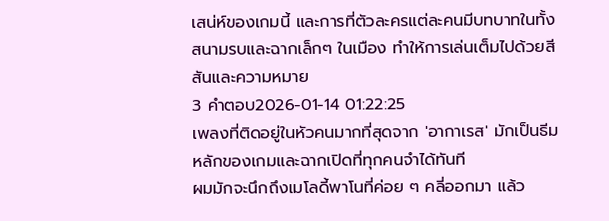เสน่ห์ของเกมนี้ และการที่ตัวละครแต่ละคนมีบทบาทในทั้งสนามรบและฉากเล็กๆ ในเมือง ทำให้การเล่นเต็มไปด้วยสีสันและความหมาย
3 คำตอบ2026-01-14 01:22:25
เพลงที่ติดอยู่ในหัวคนมากที่สุดจาก 'อากาเรส' มักเป็นธีมหลักของเกมและฉากเปิดที่ทุกคนจำได้ทันที
ผมมักจะนึกถึงเมโลดี้พาโนที่ค่อย ๆ คลี่ออกมา แล้ว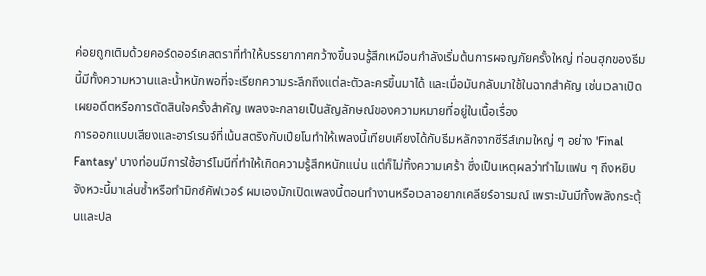ค่อยถูกเติมด้วยคอร์ดออร์เคสตราที่ทำให้บรรยากาศกว้างขึ้นจนรู้สึกเหมือนกำลังเริ่มต้นการผจญภัยครั้งใหญ่ ท่อนฮุกของธีมนี้มีทั้งความหวานและน้ำหนักพอที่จะเรียกความระลึกถึงแต่ละตัวละครขึ้นมาได้ และเมื่อมันกลับมาใช้ในฉากสำคัญ เช่นเวลาเปิดเผยอดีตหรือการตัดสินใจครั้งสำคัญ เพลงจะกลายเป็นสัญลักษณ์ของความหมายที่อยู่ในเนื้อเรื่อง
การออกแบบเสียงและอาร์เรนจ์ที่เน้นสตริงกับเปียโนทำให้เพลงนี้เทียบเคียงได้กับธีมหลักจากซีรีส์เกมใหญ่ ๆ อย่าง 'Final Fantasy' บางท่อนมีการใช้ฮาร์โมนีที่ทำให้เกิดความรู้สึกหนักแน่น แต่ก็ไม่ทิ้งความเศร้า ซึ่งเป็นเหตุผลว่าทำไมแฟน ๆ ถึงหยิบจังหวะนี้มาเล่นซ้ำหรือทำมิกซ์คัฟเวอร์ ผมเองมักเปิดเพลงนี้ตอนทำงานหรือเวลาอยากเคลียร์อารมณ์ เพราะมันมีทั้งพลังกระตุ้นและปล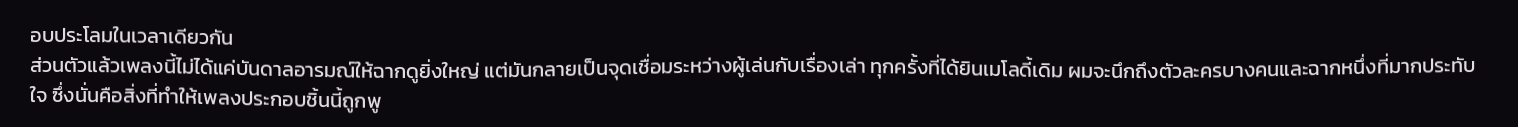อบประโลมในเวลาเดียวกัน
ส่วนตัวแล้วเพลงนี้ไม่ได้แค่บันดาลอารมณ์ให้ฉากดูยิ่งใหญ่ แต่มันกลายเป็นจุดเชื่อมระหว่างผู้เล่นกับเรื่องเล่า ทุกครั้งที่ได้ยินเมโลดี้เดิม ผมจะนึกถึงตัวละครบางคนและฉากหนึ่งที่มากประทับใจ ซึ่งนั่นคือสิ่งที่ทำให้เพลงประกอบชิ้นนี้ถูกพู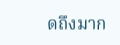ดถึงมาก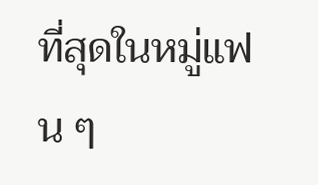ที่สุดในหมู่แฟน ๆ